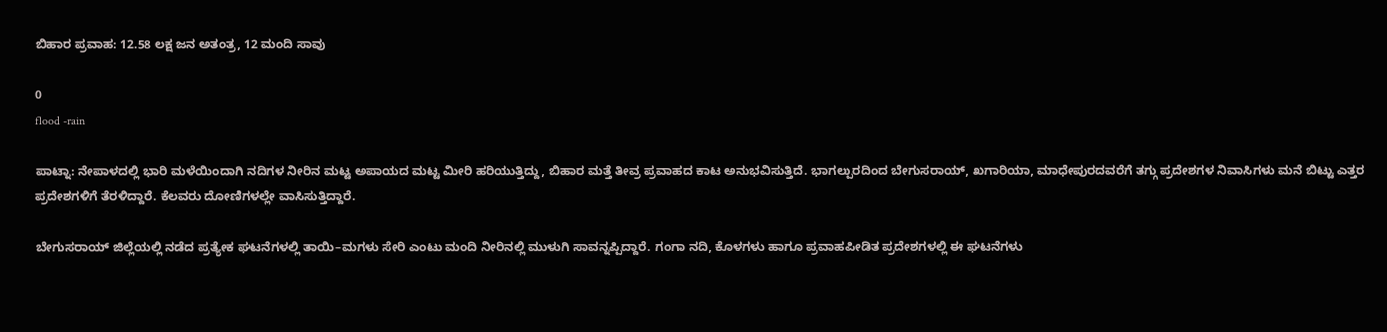ಬಿಹಾರ ಪ್ರವಾಹ: 12.58 ಲಕ್ಷ ಜನ ಅತಂತ್ರ, 12 ಮಂದಿ ಸಾವು

0
flood -rain

ಪಾಟ್ನಾ: ನೇಪಾಳದಲ್ಲಿ ಭಾರಿ ಮಳೆಯಿಂದಾಗಿ ನದಿಗಳ ನೀರಿನ ಮಟ್ಟ ಅಪಾಯದ ಮಟ್ಟ ಮೀರಿ ಹರಿಯುತ್ತಿದ್ದು, ಬಿಹಾರ ಮತ್ತೆ ತೀವ್ರ ಪ್ರವಾಹದ ಕಾಟ ಅನುಭವಿಸುತ್ತಿದೆ. ಭಾಗಲ್ಪುರದಿಂದ ಬೇಗುಸರಾಯ್, ಖಗಾರಿಯಾ, ಮಾಧೇಪುರದವರೆಗೆ ತಗ್ಗು ಪ್ರದೇಶಗಳ ನಿವಾಸಿಗಳು ಮನೆ ಬಿಟ್ಟು ಎತ್ತರ ಪ್ರದೇಶಗಳಿಗೆ ತೆರಳಿದ್ದಾರೆ. ಕೆಲವರು ದೋಣಿಗಳಲ್ಲೇ ವಾಸಿಸುತ್ತಿದ್ದಾರೆ.

ಬೇಗುಸರಾಯ್ ಜಿಲ್ಲೆಯಲ್ಲಿ ನಡೆದ ಪ್ರತ್ಯೇಕ ಘಟನೆಗಳಲ್ಲಿ ತಾಯಿ–ಮಗಳು ಸೇರಿ ಎಂಟು ಮಂದಿ ನೀರಿನಲ್ಲಿ ಮುಳುಗಿ ಸಾವನ್ನಪ್ಪಿದ್ದಾರೆ. ಗಂಗಾ ನದಿ, ಕೊಳಗಳು ಹಾಗೂ ಪ್ರವಾಹಪೀಡಿತ ಪ್ರದೇಶಗಳಲ್ಲಿ ಈ ಘಟನೆಗಳು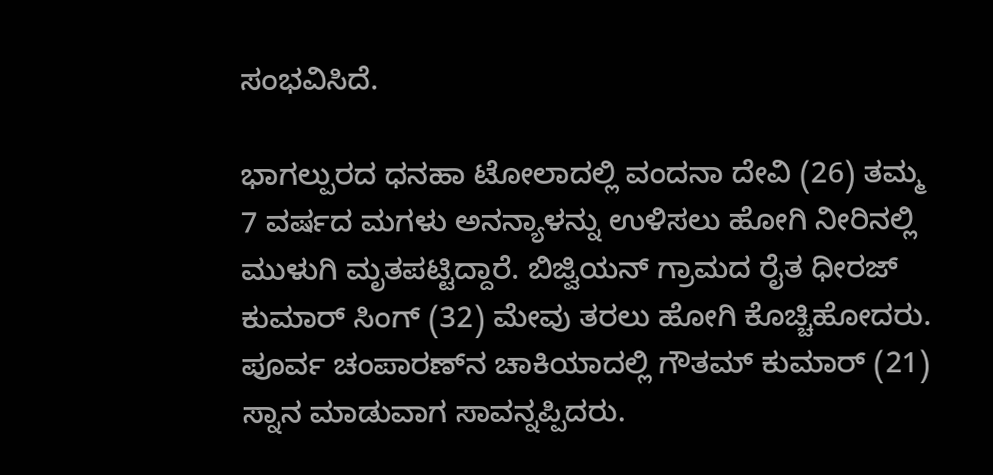ಸಂಭವಿಸಿದೆ.

ಭಾಗಲ್ಪುರದ ಧನಹಾ ಟೋಲಾದಲ್ಲಿ ವಂದನಾ ದೇವಿ (26) ತಮ್ಮ 7 ವರ್ಷದ ಮಗಳು ಅನನ್ಯಾಳನ್ನು ಉಳಿಸಲು ಹೋಗಿ ನೀರಿನಲ್ಲಿ ಮುಳುಗಿ ಮೃತಪಟ್ಟಿದ್ದಾರೆ. ಬಿಜ್ವಿಯನ್ ಗ್ರಾಮದ ರೈತ ಧೀರಜ್ ಕುಮಾರ್ ಸಿಂಗ್ (32) ಮೇವು ತರಲು ಹೋಗಿ ಕೊಚ್ಚಿಹೋದರು. ಪೂರ್ವ ಚಂಪಾರಣ್‌ನ ಚಾಕಿಯಾದಲ್ಲಿ ಗೌತಮ್ ಕುಮಾರ್ (21) ಸ್ನಾನ ಮಾಡುವಾಗ ಸಾವನ್ನಪ್ಪಿದರು.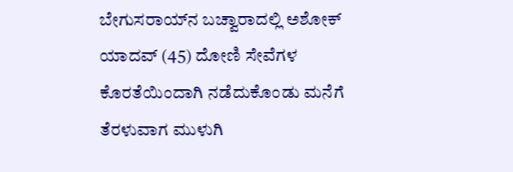ಬೇಗುಸರಾಯ್‌ನ ಬಚ್ವಾರಾದಲ್ಲಿ ಅಶೋಕ್ ಯಾದವ್ (45) ದೋಣಿ ಸೇವೆಗಳ ಕೊರತೆಯಿಂದಾಗಿ ನಡೆದುಕೊಂಡು ಮನೆಗೆ ತೆರಳುವಾಗ ಮುಳುಗಿ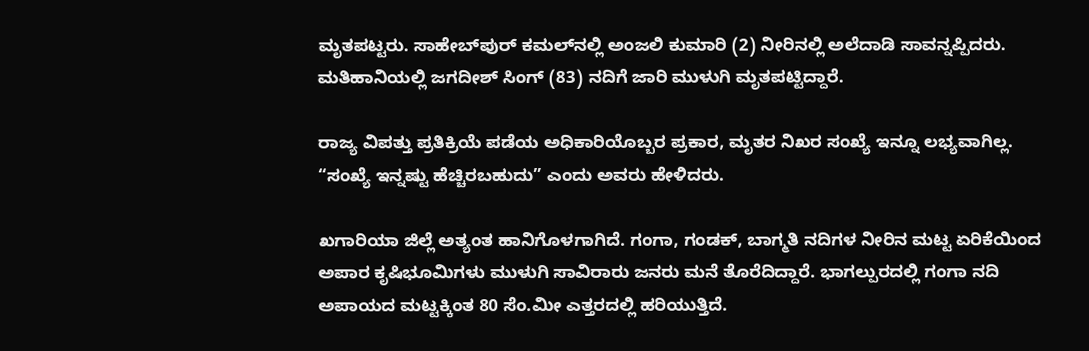ಮೃತಪಟ್ಟರು. ಸಾಹೇಬ್‌ಪುರ್ ಕಮಲ್‌ನಲ್ಲಿ ಅಂಜಲಿ ಕುಮಾರಿ (2) ನೀರಿನಲ್ಲಿ ಅಲೆದಾಡಿ ಸಾವನ್ನಪ್ಪಿದರು. ಮತಿಹಾನಿಯಲ್ಲಿ ಜಗದೀಶ್ ಸಿಂಗ್ (83) ನದಿಗೆ ಜಾರಿ ಮುಳುಗಿ ಮೃತಪಟ್ಟಿದ್ದಾರೆ.

ರಾಜ್ಯ ವಿಪತ್ತು ಪ್ರತಿಕ್ರಿಯೆ ಪಡೆಯ ಅಧಿಕಾರಿಯೊಬ್ಬರ ಪ್ರಕಾರ, ಮೃತರ ನಿಖರ ಸಂಖ್ಯೆ ಇನ್ನೂ ಲಭ್ಯವಾಗಿಲ್ಲ. “ಸಂಖ್ಯೆ ಇನ್ನಷ್ಟು ಹೆಚ್ಚಿರಬಹುದು” ಎಂದು ಅವರು ಹೇಳಿದರು.

ಖಗಾರಿಯಾ ಜಿಲ್ಲೆ ಅತ್ಯಂತ ಹಾನಿಗೊಳಗಾಗಿದೆ. ಗಂಗಾ, ಗಂಡಕ್, ಬಾಗ್ಮತಿ ನದಿಗಳ ನೀರಿನ ಮಟ್ಟ ಏರಿಕೆಯಿಂದ ಅಪಾರ ಕೃಷಿಭೂಮಿಗಳು ಮುಳುಗಿ ಸಾವಿರಾರು ಜನರು ಮನೆ ತೊರೆದಿದ್ದಾರೆ. ಭಾಗಲ್ಪುರದಲ್ಲಿ ಗಂಗಾ ನದಿ ಅಪಾಯದ ಮಟ್ಟಕ್ಕಿಂತ 80 ಸೆಂ.ಮೀ ಎತ್ತರದಲ್ಲಿ ಹರಿಯುತ್ತಿದೆ.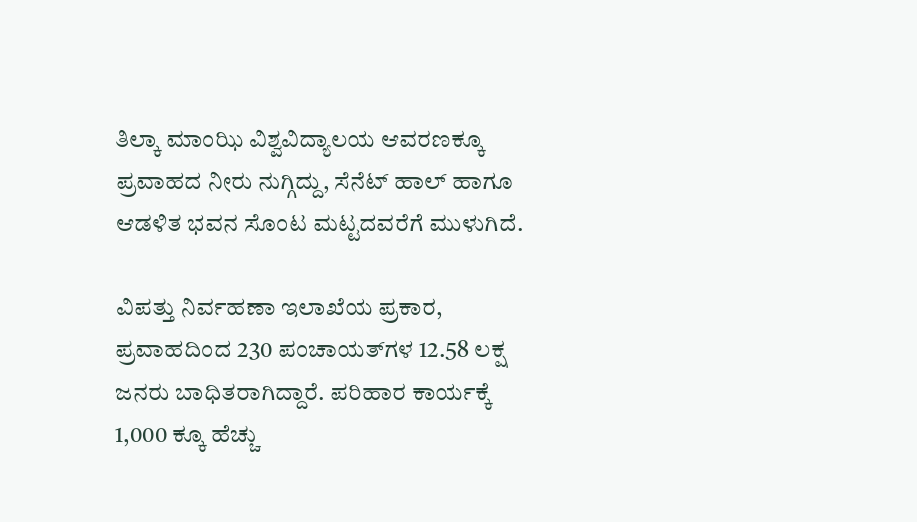ತಿಲ್ಕಾ ಮಾಂಝಿ ವಿಶ್ವವಿದ್ಯಾಲಯ ಆವರಣಕ್ಕೂ ಪ್ರವಾಹದ ನೀರು ನುಗ್ಗಿದ್ದು, ಸೆನೆಟ್ ಹಾಲ್ ಹಾಗೂ ಆಡಳಿತ ಭವನ ಸೊಂಟ ಮಟ್ಟದವರೆಗೆ ಮುಳುಗಿದೆ.

ವಿಪತ್ತು ನಿರ್ವಹಣಾ ಇಲಾಖೆಯ ಪ್ರಕಾರ, ಪ್ರವಾಹದಿಂದ 230 ಪಂಚಾಯತ್‌ಗಳ 12.58 ಲಕ್ಷ ಜನರು ಬಾಧಿತರಾಗಿದ್ದಾರೆ. ಪರಿಹಾರ ಕಾರ್ಯಕ್ಕೆ 1,000 ಕ್ಕೂ ಹೆಚ್ಚು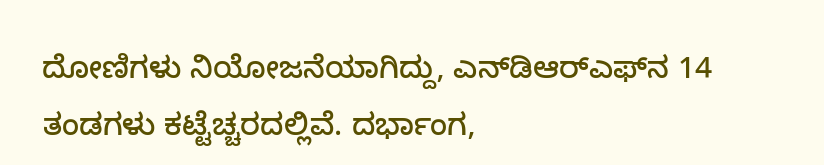ದೋಣಿಗಳು ನಿಯೋಜನೆಯಾಗಿದ್ದು, ಎನ್‌ಡಿಆರ್‌ಎಫ್‌ನ 14 ತಂಡಗಳು ಕಟ್ಟೆಚ್ಚರದಲ್ಲಿವೆ. ದರ್ಭಾಂಗ,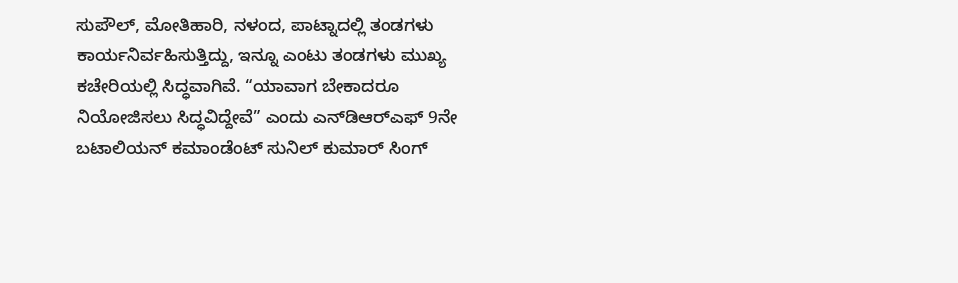ಸುಪೌಲ್, ಮೋತಿಹಾರಿ, ನಳಂದ, ಪಾಟ್ನಾದಲ್ಲಿ ತಂಡಗಳು ಕಾರ್ಯನಿರ್ವಹಿಸುತ್ತಿದ್ದು, ಇನ್ನೂ ಎಂಟು ತಂಡಗಳು ಮುಖ್ಯ ಕಚೇರಿಯಲ್ಲಿ ಸಿದ್ಧವಾಗಿವೆ. “ಯಾವಾಗ ಬೇಕಾದರೂ ನಿಯೋಜಿಸಲು ಸಿದ್ಧವಿದ್ದೇವೆ” ಎಂದು ಎನ್‌ಡಿಆರ್‌ಎಫ್ 9ನೇ ಬಟಾಲಿಯನ್ ಕಮಾಂಡೆಂಟ್ ಸುನಿಲ್ ಕುಮಾರ್ ಸಿಂಗ್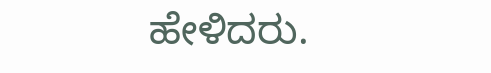ಹೇಳಿದರು.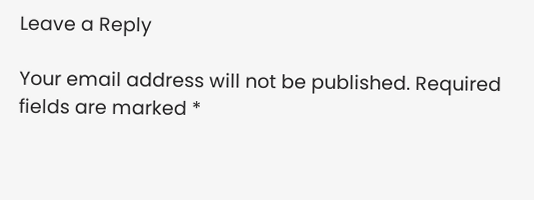Leave a Reply

Your email address will not be published. Required fields are marked *